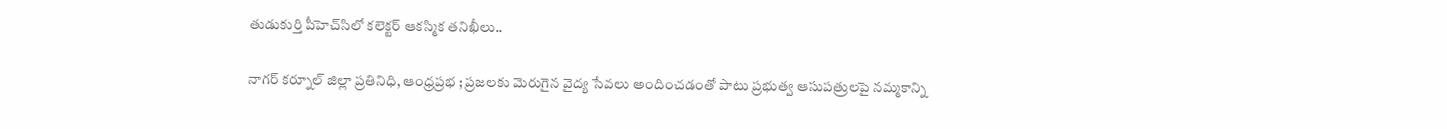తుడుకుర్తి పీహెచ్‌సిలో కలెక్టర్ ఆకస్మిక తనిఖీలు..

నాగర్ కర్నూల్ జిల్లా ప్రతినిధి, ఆంధ్రప్రభ ; ప్రజలకు మెరుగైన వైద్య సేవలు అందించడంతో పాటు ప్రభుత్వ ఆసుపత్రులపై నమ్మకాన్ని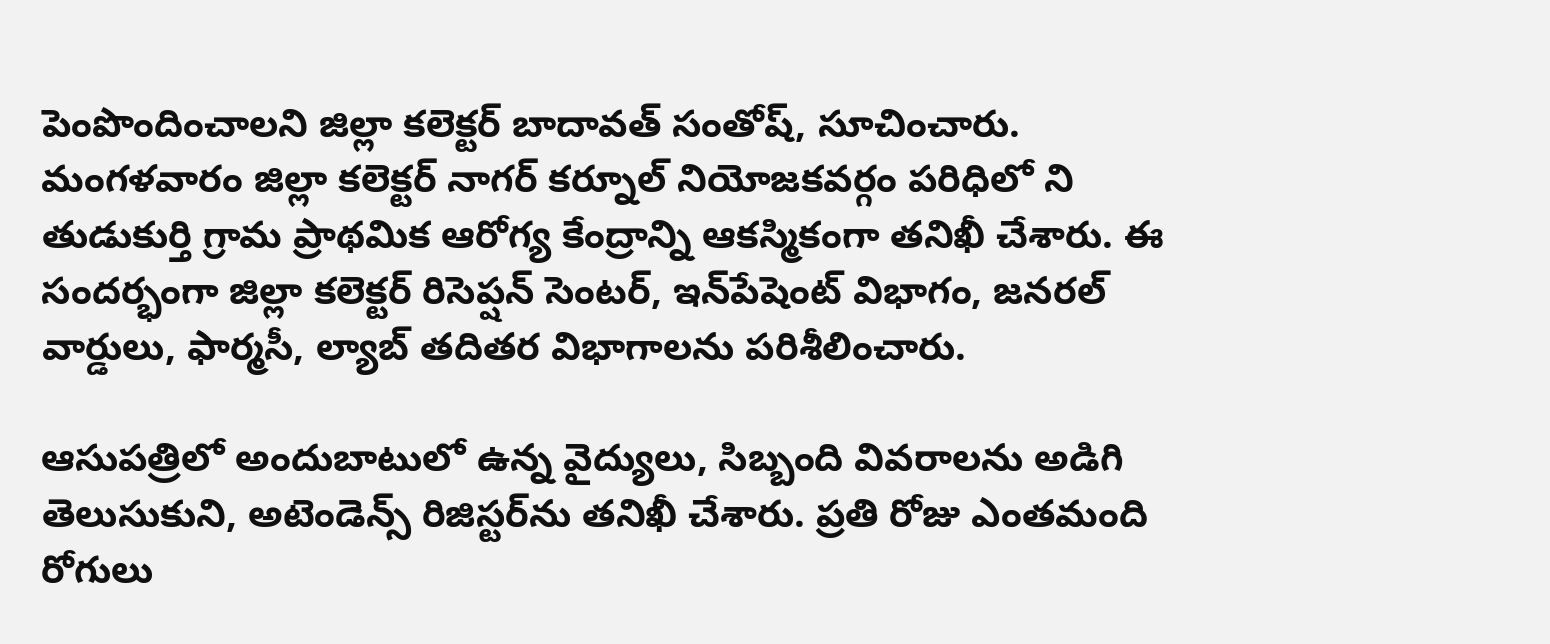పెంపొందించాలని జిల్లా కలెక్టర్ బాదావత్ సంతోష్, సూచించారు. మంగళవారం జిల్లా కలెక్టర్ నాగర్ కర్నూల్ నియోజకవర్గం పరిధిలో ని తుడుకుర్తి గ్రామ ప్రాథమిక ఆరోగ్య కేంద్రాన్ని ఆకస్మికంగా తనిఖీ చేశారు. ఈ సందర్భంగా జిల్లా కలెక్టర్ రిసెప్షన్ సెంటర్, ఇన్‌పేషెంట్ విభాగం, జనరల్ వార్డులు, ఫార్మసీ, ల్యాబ్ తదితర విభాగాలను పరిశీలించారు.

ఆసుపత్రిలో అందుబాటులో ఉన్న వైద్యులు, సిబ్బంది వివరాలను అడిగి తెలుసుకుని, అటెండెన్స్ రిజిస్టర్‌ను తనిఖీ చేశారు. ప్రతి రోజు ఎంతమంది రోగులు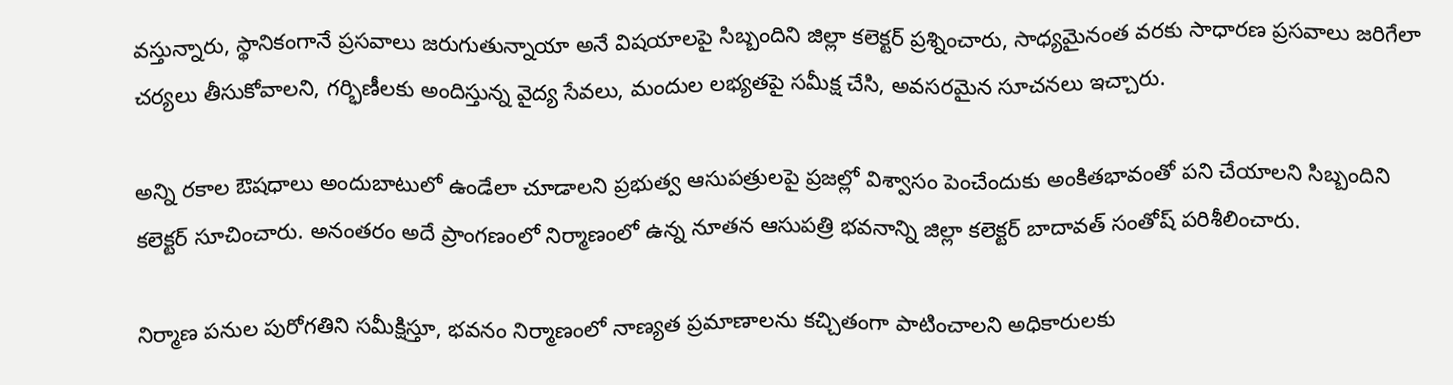వస్తున్నారు, స్థానికంగానే ప్రసవాలు జరుగుతున్నాయా అనే విషయాలపై సిబ్బందిని జిల్లా కలెక్టర్ ప్రశ్నించారు, సాధ్యమైనంత వరకు సాధారణ ప్రసవాలు జరిగేలా చర్యలు తీసుకోవాలని, గర్భిణీలకు అందిస్తున్న వైద్య సేవలు, మందుల లభ్యతపై సమీక్ష చేసి, అవసరమైన సూచనలు ఇచ్చారు.

అన్ని రకాల ఔషధాలు అందుబాటులో ఉండేలా చూడాలని ప్రభుత్వ ఆసుపత్రులపై ప్రజల్లో విశ్వాసం పెంచేందుకు అంకితభావంతో పని చేయాలని సిబ్బందిని కలెక్టర్ సూచించారు. అనంతరం అదే ప్రాంగణంలో నిర్మాణంలో ఉన్న నూతన ఆసుపత్రి భవనాన్ని జిల్లా కలెక్టర్ బాదావత్ సంతోష్ పరిశీలించారు.

నిర్మాణ పనుల పురోగతిని సమీక్షిస్తూ, భవనం నిర్మాణంలో నాణ్యత ప్రమాణాలను కచ్చితంగా పాటించాలని అధికారులకు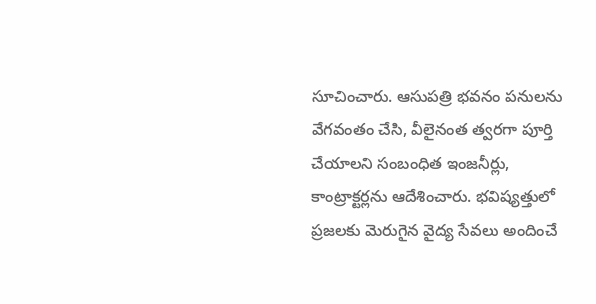సూచించారు. ఆసుపత్రి భవనం పనులను వేగవంతం చేసి, వీలైనంత త్వరగా పూర్తి చేయాలని సంబంధిత ఇంజనీర్లు, కాంట్రాక్టర్లను ఆదేశించారు. భవిష్యత్తులో ప్రజలకు మెరుగైన వైద్య సేవలు అందించే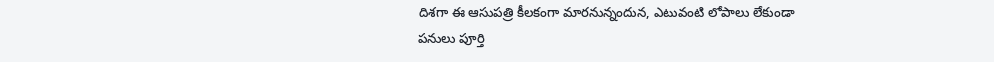దిశగా ఈ ఆసుపత్రి కీలకంగా మారనున్నందున, ఎటువంటి లోపాలు లేకుండా పనులు పూర్తి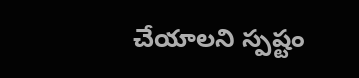చేయాలని స్పష్టం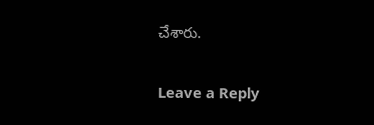చేశారు.

Leave a Reply